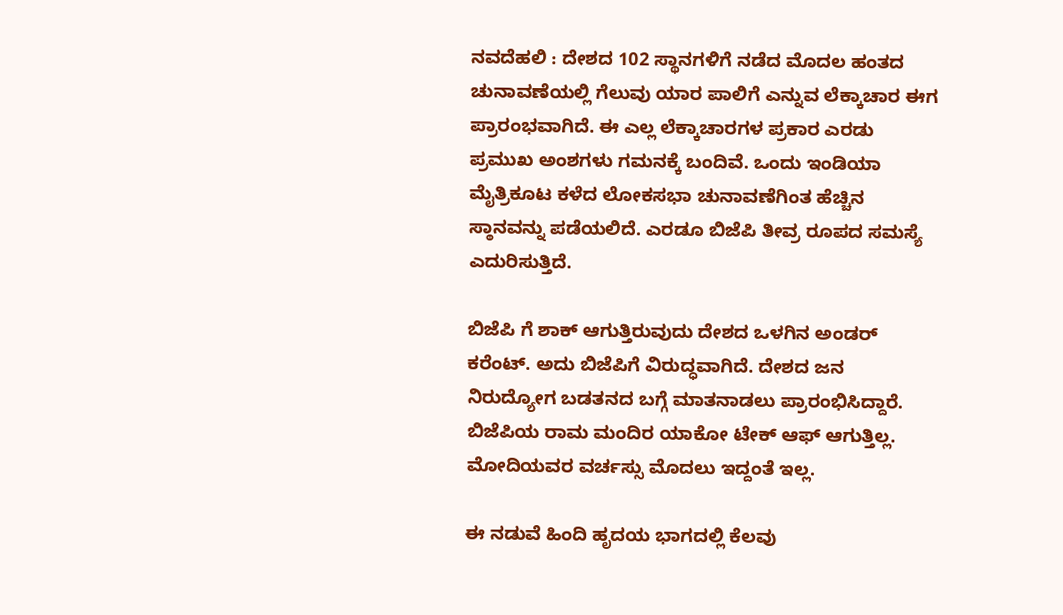ನವದೆಹಲಿ : ದೇಶದ 102 ಸ್ಥಾನಗಳಿಗೆ ನಡೆದ ಮೊದಲ ಹಂತದ ಚುನಾವಣೆಯಲ್ಲಿ ಗೆಲುವು ಯಾರ ಪಾಲಿಗೆ ಎನ್ನುವ ಲೆಕ್ಕಾಚಾರ ಈಗ ಪ್ರಾರಂಭವಾಗಿದೆ. ಈ ಎಲ್ಲ ಲೆಕ್ಕಾಚಾರಗಳ ಪ್ರಕಾರ ಎರಡು ಪ್ರಮುಖ ಅಂಶಗಳು ಗಮನಕ್ಕೆ ಬಂದಿವೆ. ಒಂದು ಇಂಡಿಯಾ ಮೈತ್ರಿಕೂಟ ಕಳೆದ ಲೋಕಸಭಾ ಚುನಾವಣೆಗಿಂತ ಹೆಚ್ಚಿನ ಸ್ಠಾನವನ್ನು ಪಡೆಯಲಿದೆ. ಎರಡೂ ಬಿಜೆಪಿ ತೀವ್ರ ರೂಪದ ಸಮಸ್ಯೆ ಎದುರಿಸುತ್ತಿದೆ.

ಬಿಜೆಪಿ ಗೆ ಶಾಕ್ ಆಗುತ್ತಿರುವುದು ದೇಶದ ಒಳಗಿನ ಅಂಡರ್ ಕರೆಂಟ್. ಅದು ಬಿಜೆಪಿಗೆ ವಿರುದ್ಧವಾಗಿದೆ. ದೇಶದ ಜನ ನಿರುದ್ಯೋಗ ಬಡತನದ ಬಗ್ಗೆ ಮಾತನಾಡಲು ಪ್ರಾರಂಭಿಸಿದ್ದಾರೆ. ಬಿಜೆಪಿಯ ರಾಮ ಮಂದಿರ ಯಾಕೋ ಟೇಕ್ ಆಫ್ ಆಗುತ್ತಿಲ್ಲ. ಮೋದಿಯವರ ವರ್ಚಸ್ಸು ಮೊದಲು ಇದ್ದಂತೆ ಇಲ್ಲ.

ಈ ನಡುವೆ ಹಿಂದಿ ಹೃದಯ ಭಾಗದಲ್ಲಿ ಕೆಲವು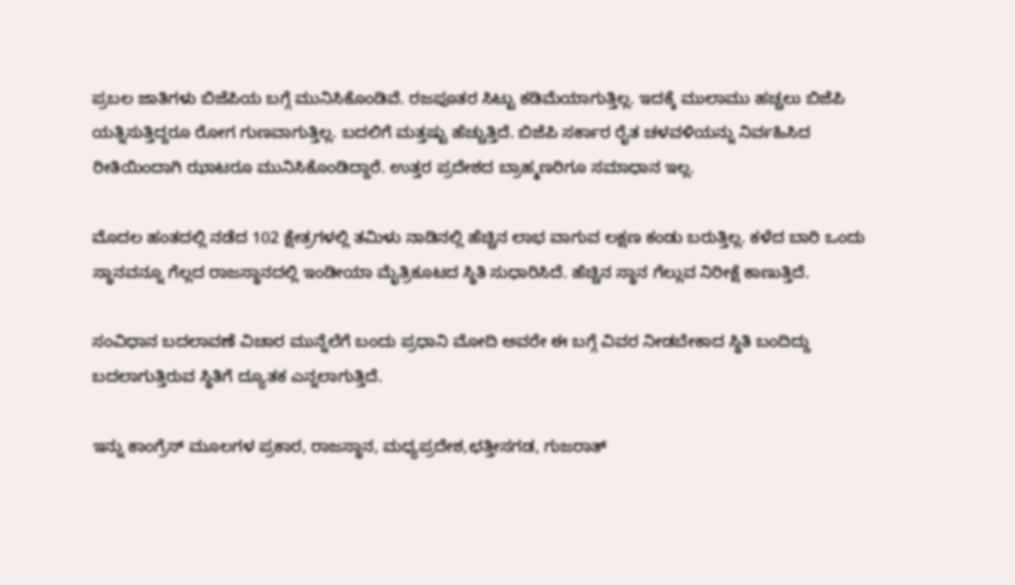ಪ್ರಬಲ ಜಾತಿಗಳು ಬಿಜೆಪಿಯ ಬಗ್ಗೆ ಮುನಿಸಿಕೊಂಡಿವೆ. ರಜಪೂತರ ಸಿಟ್ಟು ಕಡಿಮೆಯಾಗುತ್ತಿಲ್ಲ. ಇದಕ್ಕೆ ಮುಲಾಮು ಹಚ್ಚಲು ಬಿಜೆಪಿ ಯತ್ನಿಸುತ್ತಿದ್ದರೂ ರೋಗ ಗುಣವಾಗುತ್ತಿಲ್ಲ. ಬದಲಿಗೆ ಮತ್ತಷ್ಟು ಹೆಚ್ಚುತ್ತಿದೆ. ಬಿಜೆಪಿ ಸರ್ಕಾರ ರೈತ ಚಳವಳಿಯನ್ನು ನಿರ್ವಹಿಸಿದ ರೀತಿಯಿಂದಾಗಿ ಝಾಟರೂ ಮುನಿಸಿಕೊಂಡಿದ್ದಾರೆ. ಉತ್ತರ ಪ್ರದೇಶದ ಬ್ರಾಹ್ಮಣರಿಗೂ ಸಮಾಧಾನ ಇಲ್ಲ.

ಮೊದಲ ಹಂತದಲ್ಲಿ ನಡೆದ 102 ಕ್ಷೇತ್ರಗಳಲ್ಲಿ ತಮಿಳು ನಾಡಿನಲ್ಲಿ ಹೆಚ್ಚಿನ ಲಾಭ ವಾಗುವ ಲಕ್ಷಣ ಕಂಡು ಬರುತ್ತಿಲ್ಲ. ಕಳೆದ ಬಾರಿ ಒಂದು ಸ್ಥಾನವನ್ನೂ ಗೆಲ್ಲದ ರಾಜಸ್ಥಾನದಲ್ಲಿ ಇಂಡೀಯಾ ಮೈತ್ರಿಕೂಟದ ಸ್ಥಿತಿ ಸುಧಾರಿಸಿದೆ. ಹೆಚ್ಚಿನ ಸ್ಥಾನ ಗೆಲ್ಲುವ ನಿರೀಕ್ಷೆ ಕಾಣುತ್ತಿದೆ.

ಸಂವಿಧಾನ ಬದಲಾವಣೆ ವಿಚಾರ ಮುನ್ನೆಲೆಗೆ ಬಂದು ಪ್ರಧಾನಿ ಮೋದಿ ಅವರೇ ಈ ಬಗ್ಗೆ ವಿವರ ನೀಡಬೇಕಾದ ಸ್ಥಿತಿ ಬಂದಿದ್ದು ಬದಲಾಗುತ್ತಿರುವ ಸ್ಥಿತಿಗೆ ದ್ಯೂತಕ ಎನ್ನಲಾಗುತ್ತಿದೆ.

ಇನ್ನು ಕಾಂಗ್ರೆಸ್ ಮೂಲಗಳ ಪ್ರಕಾರ, ರಾಜಸ್ಥಾನ, ಮಧ್ಯಪ್ರದೇಶ,ಛತ್ತೀಸಗಡ, ಗುಜರಾತ್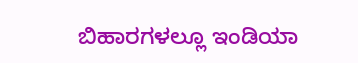ಬಿಹಾರಗಳಲ್ಲೂ ಇಂಡಿಯಾ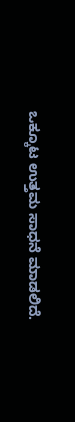ಒಕ್ಕೂಟ ಉತ್ತಮ ಸಾಧನೆ ಮಾಡಲಿದೆ.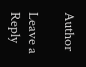Author

Leave a Reply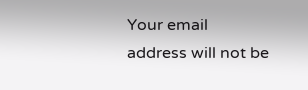Your email address will not be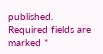published. Required fields are marked *